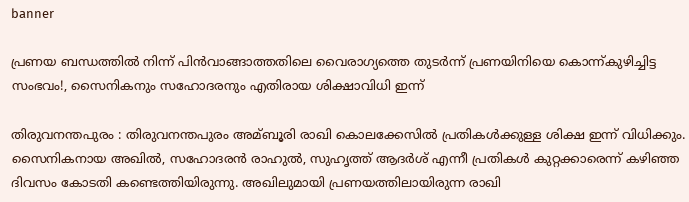banner

പ്രണയ ബന്ധത്തിൽ നിന്ന് പിൻവാങ്ങാത്തതിലെ വൈരാഗ്യത്തെ തുടർന്ന് പ്രണയിനിയെ കൊന്ന്കുഴിച്ചിട്ട സംഭവം!, സൈനികനും സഹോദരനും എതിരായ ശിക്ഷാവിധി ഇന്ന്

തിരുവനന്തപുരം : തിരുവനന്തപുരം അമ്ബൂരി രാഖി കൊലക്കേസില്‍ പ്രതികള്‍ക്കുള്ള ശിക്ഷ ഇന്ന് വിധിക്കും. സൈനികനായ അഖില്‍, സഹോദരൻ രാഹുല്‍, സുഹൃത്ത് ആദര്‍ശ് എന്നീ പ്രതികള്‍ കുറ്റക്കാരെന്ന് കഴിഞ്ഞ ദിവസം കോടതി കണ്ടെത്തിയിരുന്നു. അഖിലുമായി പ്രണയത്തിലായിരുന്ന രാഖി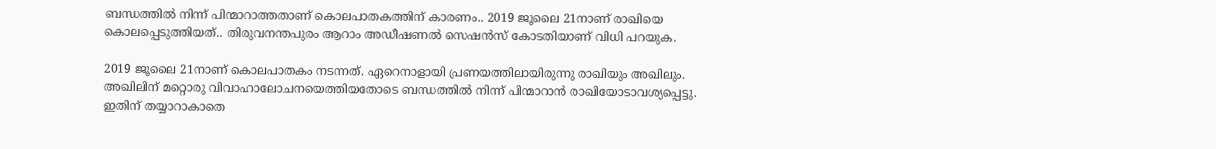ബന്ധത്തില്‍ നിന്ന് പിന്മാറാത്തതാണ് കൊലപാതകത്തിന് കാരണം.. 2019 ജൂലൈ 21നാണ് രാഖിയെ കൊലപ്പെടുത്തിയത്.. തിരുവനന്തപുരം ആറാം അഡീഷണല്‍ സെഷൻസ് കോടതിയാണ് വിധി പറയുക.

2019 ജൂലൈ 21നാണ് കൊലപാതകം നടന്നത്. ഏറെനാളായി പ്രണയത്തിലായിരുന്നു രാഖിയും അഖിലും. അഖിലിന് മറ്റൊരു വിവാഹാലോചനയെത്തിയതോടെ ബന്ധത്തില്‍ നിന്ന് പിന്മാറാൻ രാഖിയോടാവശ്യപ്പെട്ടു. ഇതിന് തയ്യാറാകാതെ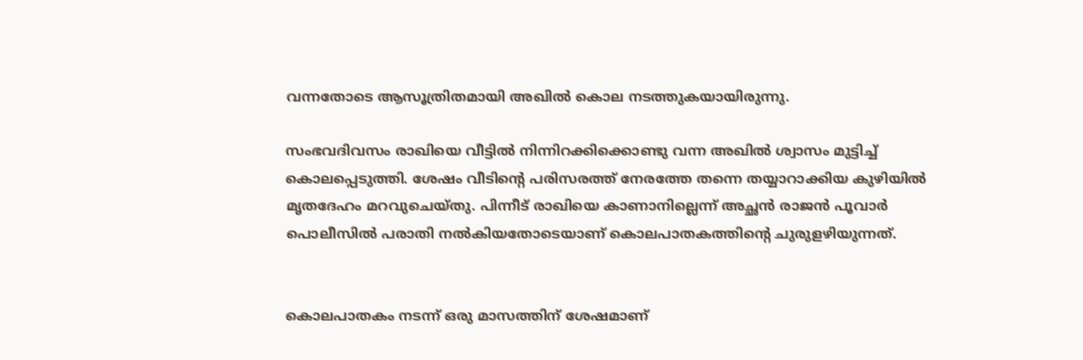വന്നതോടെ ആസൂത്രിതമായി അഖില്‍ കൊല നടത്തുകയായിരുന്നു.

സംഭവദിവസം രാഖിയെ വീട്ടില്‍ നിന്നിറക്കിക്കൊണ്ടു വന്ന അഖില്‍ ശ്വാസം മുട്ടിച്ച്‌ കൊലപ്പെടുത്തി. ശേഷം വീടിന്റെ പരിസരത്ത് നേരത്തേ തന്നെ തയ്യാറാക്കിയ കുഴിയില്‍ മൃതദേഹം മറവുചെയ്തു. പിന്നീട് രാഖിയെ കാണാനില്ലെന്ന് അച്ഛൻ രാജൻ പൂവാര്‍ പൊലീസില്‍ പരാതി നല്‍കിയതോടെയാണ് കൊലപാതകത്തിന്റെ ചുരുളഴിയുന്നത്.


കൊലപാതകം നടന്ന് ഒരു മാസത്തിന് ശേഷമാണ്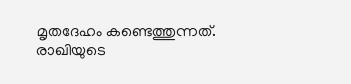മൃതദേഹം കണ്ടെത്തുന്നത്. രാഖിയുടെ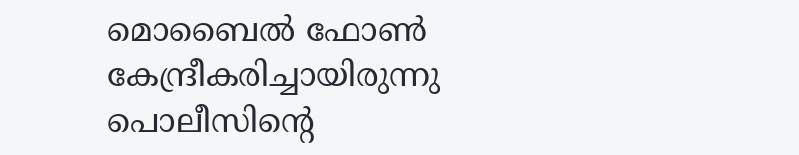മൊബൈല്‍ ഫോണ്‍ കേന്ദ്രീകരിച്ചായിരുന്നു പൊലീസിന്റെ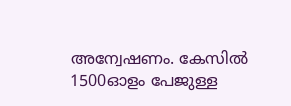അന്വേഷണം. കേസില്‍ 1500ഓളം പേജുള്ള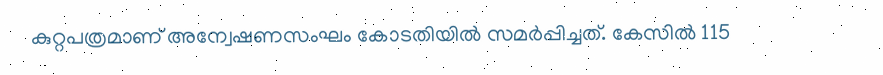കുറ്റപത്രമാണ് അന്വേഷണസംഘം കോടതിയില്‍ സമര്‍പ്പിച്ചത്. കേസില്‍ 115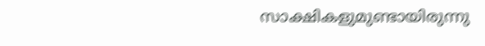സാക്ഷികളുമുണ്ടായിരുന്നു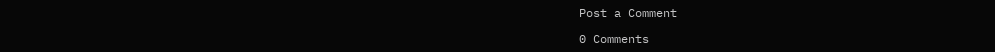Post a Comment

0 Comments